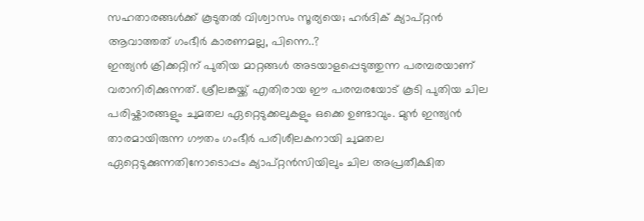സഹതാരങ്ങൾക്ക് കൂടുതൽ വിശ്വാസം സൂര്യയെ; ഹർദിക് ക്യാപ്റ്റൻ ആവാത്തത് ഗംഭീർ കാരണമല്ല, പിന്നെ..?
ഇന്ത്യൻ ക്രിക്കറ്റിന് പുതിയ മാറ്റങ്ങൾ അടയാളപ്പെടുത്തുന്ന പരമ്പരയാണ് വരാനിരിക്കുന്നത്. ശ്രീലങ്കയ്ക്ക് എതിരായ ഈ പരമ്പരയോട് കൂടി പുതിയ ചില പരിഷ്കാരങ്ങളും ചുമതല ഏറ്റെടുക്കലുകളും ഒക്കെ ഉണ്ടാവും. മുൻ ഇന്ത്യൻ താരമായിരുന്ന ഗൗതം ഗംഭീർ പരിശീലകനായി ചുമതല ഏറ്റെടുക്കുന്നതിനോടൊപ്പം ക്യാപ്റ്റൻസിയിലും ചില അപ്രതീക്ഷിത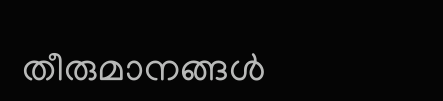തീരുമാനങ്ങൾ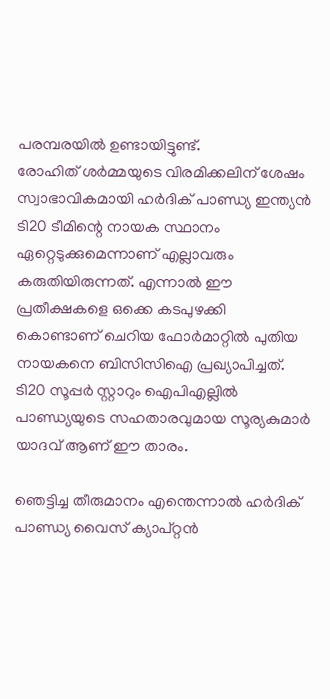പരമ്പരയിൽ ഉണ്ടായിട്ടുണ്ട്.
രോഹിത് ശർമ്മയുടെ വിരമിക്കലിന് ശേഷം സ്വാഭാവികമായി ഹർദിക് പാണ്ഡ്യ ഇന്ത്യൻ ടി20 ടീമിന്റെ നായക സ്ഥാനം ഏറ്റെടുക്കുമെന്നാണ് എല്ലാവരും കരുതിയിരുന്നത്. എന്നാൽ ഈ പ്രതീക്ഷകളെ ഒക്കെ കടപുഴക്കി കൊണ്ടാണ് ചെറിയ ഫോർമാറ്റിൽ പുതിയ നായകനെ ബിസിസിഐ പ്രഖ്യാപിച്ചത്. ടി20 സൂപ്പർ സ്റ്റാറും ഐപിഎല്ലിൽ പാണ്ഡ്യയുടെ സഹതാരവുമായ സൂര്യകുമാർ യാദവ് ആണ് ഈ താരം.

ഞെട്ടിച്ച തീരുമാനം എന്തെന്നാൽ ഹർദിക് പാണ്ഡ്യ വൈസ് ക്യാപ്റ്റൻ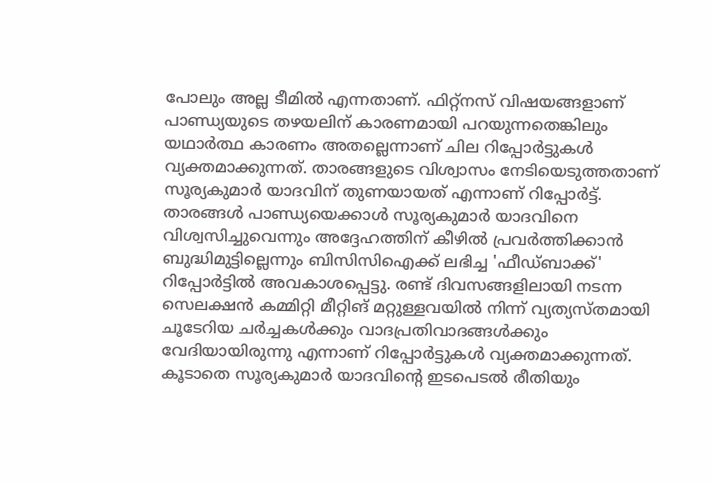പോലും അല്ല ടീമിൽ എന്നതാണ്. ഫിറ്റ്നസ് വിഷയങ്ങളാണ് പാണ്ഡ്യയുടെ തഴയലിന് കാരണമായി പറയുന്നതെങ്കിലും യഥാർത്ഥ കാരണം അതല്ലെന്നാണ് ചില റിപ്പോർട്ടുകൾ വ്യക്തമാക്കുന്നത്. താരങ്ങളുടെ വിശ്വാസം നേടിയെടുത്തതാണ് സൂര്യകുമാർ യാദവിന് തുണയായത് എന്നാണ് റിപ്പോർട്ട്.
താരങ്ങൾ പാണ്ഡ്യയെക്കാൾ സൂര്യകുമാർ യാദവിനെ വിശ്വസിച്ചുവെന്നും അദ്ദേഹത്തിന് കീഴിൽ പ്രവർത്തിക്കാൻ ബുദ്ധിമുട്ടില്ലെന്നും ബിസിസിഐക്ക് ലഭിച്ച 'ഫീഡ്ബാക്ക്' റിപ്പോർട്ടിൽ അവകാശപ്പെട്ടു. രണ്ട് ദിവസങ്ങളിലായി നടന്ന സെലക്ഷൻ കമ്മിറ്റി മീറ്റിങ് മറ്റുള്ളവയിൽ നിന്ന് വ്യത്യസ്തമായി ചൂടേറിയ ചർച്ചകൾക്കും വാദപ്രതിവാദങ്ങൾക്കും വേദിയായിരുന്നു എന്നാണ് റിപ്പോർട്ടുകൾ വ്യക്തമാക്കുന്നത്.
കൂടാതെ സൂര്യകുമാർ യാദവിന്റെ ഇടപെടൽ രീതിയും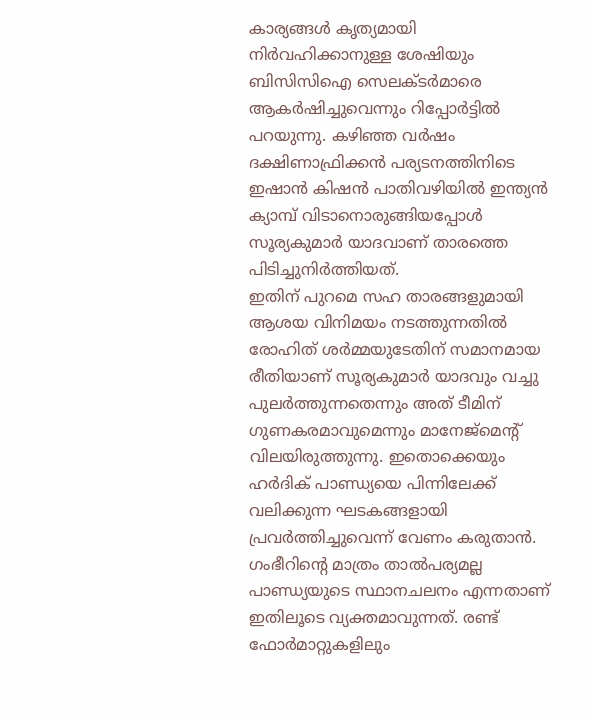കാര്യങ്ങൾ കൃത്യമായി നിർവഹിക്കാനുള്ള ശേഷിയും ബിസിസിഐ സെലക്ടർമാരെ ആകർഷിച്ചുവെന്നും റിപ്പോർട്ടിൽ പറയുന്നു. കഴിഞ്ഞ വർഷം ദക്ഷിണാഫ്രിക്കൻ പര്യടനത്തിനിടെ ഇഷാൻ കിഷൻ പാതിവഴിയിൽ ഇന്ത്യൻ ക്യാമ്പ് വിടാനൊരുങ്ങിയപ്പോൾ സൂര്യകുമാർ യാദവാണ് താരത്തെ പിടിച്ചുനിർത്തിയത്.
ഇതിന് പുറമെ സഹ താരങ്ങളുമായി ആശയ വിനിമയം നടത്തുന്നതിൽ രോഹിത് ശർമ്മയുടേതിന് സമാനമായ രീതിയാണ് സൂര്യകുമാർ യാദവും വച്ചു പുലർത്തുന്നതെന്നും അത് ടീമിന് ഗുണകരമാവുമെന്നും മാനേജ്മെന്റ് വിലയിരുത്തുന്നു. ഇതൊക്കെയും ഹർദിക് പാണ്ഡ്യയെ പിന്നിലേക്ക് വലിക്കുന്ന ഘടകങ്ങളായി പ്രവർത്തിച്ചുവെന്ന് വേണം കരുതാൻ.
ഗംഭീറിന്റെ മാത്രം താൽപര്യമല്ല പാണ്ഡ്യയുടെ സ്ഥാനചലനം എന്നതാണ് ഇതിലൂടെ വ്യക്തമാവുന്നത്. രണ്ട് ഫോർമാറ്റുകളിലും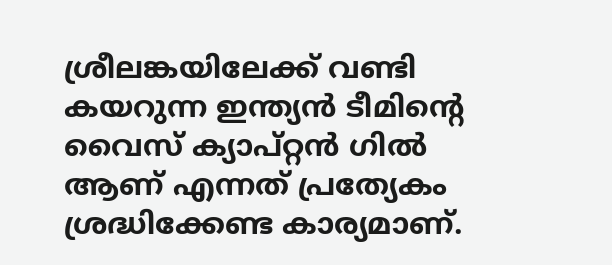ശ്രീലങ്കയിലേക്ക് വണ്ടി കയറുന്ന ഇന്ത്യൻ ടീമിന്റെ വൈസ് ക്യാപ്റ്റൻ ഗിൽ ആണ് എന്നത് പ്രത്യേകം ശ്രദ്ധിക്കേണ്ട കാര്യമാണ്.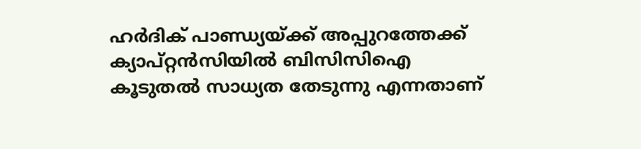ഹർദിക് പാണ്ഡ്യയ്ക്ക് അപ്പുറത്തേക്ക് ക്യാപ്റ്റൻസിയിൽ ബിസിസിഐ കൂടുതൽ സാധ്യത തേടുന്നു എന്നതാണ്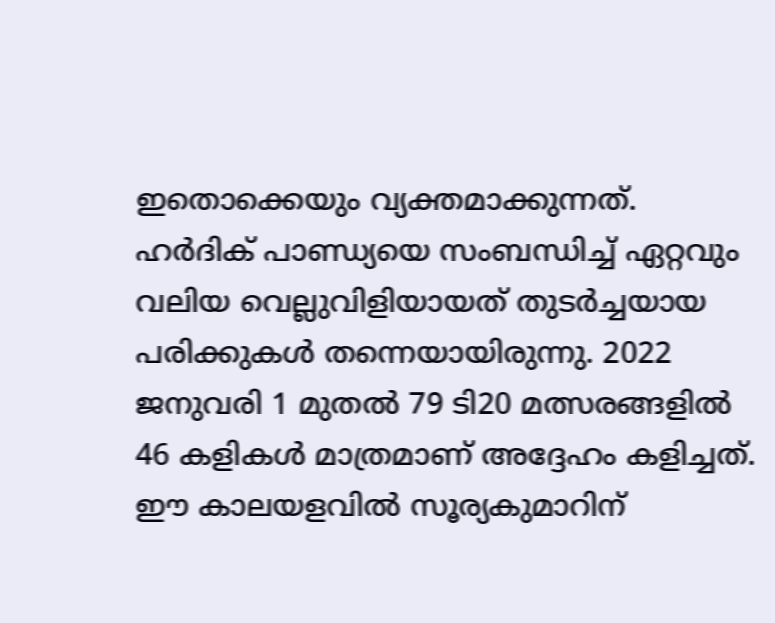ഇതൊക്കെയും വ്യക്തമാക്കുന്നത്.
ഹർദിക് പാണ്ഡ്യയെ സംബന്ധിച്ച് ഏറ്റവും വലിയ വെല്ലുവിളിയായത് തുടർച്ചയായ പരിക്കുകൾ തന്നെയായിരുന്നു. 2022 ജനുവരി 1 മുതൽ 79 ടി20 മത്സരങ്ങളിൽ 46 കളികൾ മാത്രമാണ് അദ്ദേഹം കളിച്ചത്. ഈ കാലയളവിൽ സൂര്യകുമാറിന്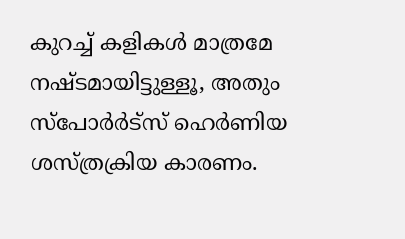കുറച്ച് കളികൾ മാത്രമേ നഷ്ടമായിട്ടുള്ളൂ, അതും സ്പോർർട്സ് ഹെർണിയ ശസ്ത്രക്രിയ കാരണം.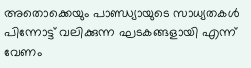അതൊക്കെയും പാണ്ഡ്യായുടെ സാധ്യതകൾ പിന്നോട്ട് വലിക്കുന്ന ഘടകങ്ങളായി എന്ന് വേണം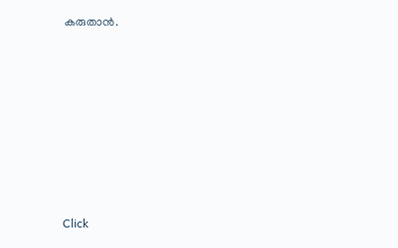കരുതാൻ.












Click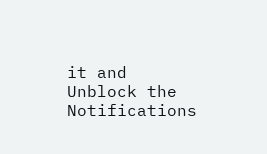it and Unblock the Notifications